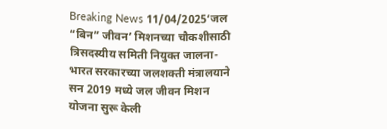Breaking News 11/04/2025‘जल “बिन” जीवन’ मिशनच्या चौकशीसाठी त्रिसदस्यीय समिती नियुक्त जालना- भारत सरकारच्या जलशक्ती मंत्रालयाने सन 2019 मध्ये जल जीवन मिशन योजना सुरू केली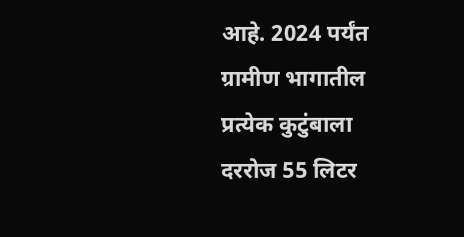आहे. 2024 पर्यंत ग्रामीण भागातील प्रत्येक कुटुंबाला दररोज 55 लिटर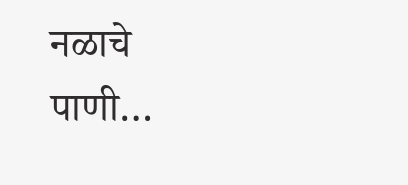नळाचे पाणी…